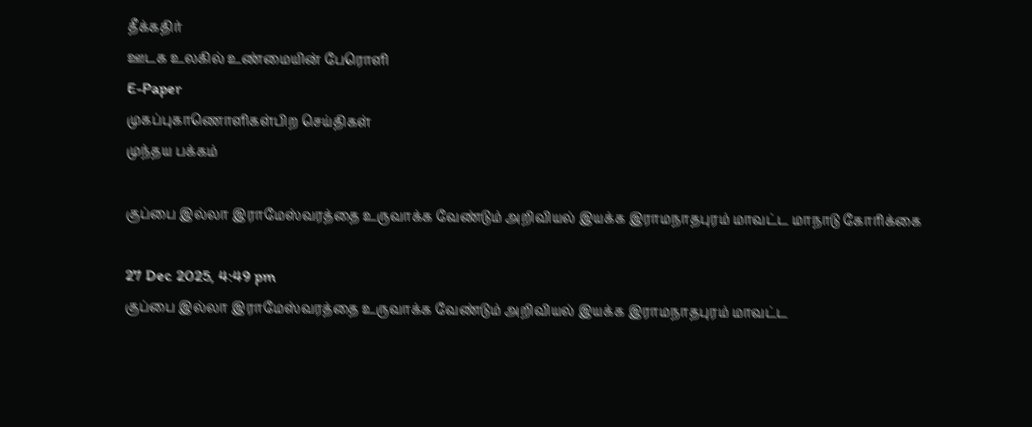தீக்கதிர்
ஊடக உலகில் உண்மையின் பேரொளி
E-Paper
முகப்புகாணொளிகள்பிற செய்திகள்
முந்தய பக்கம்

குப்பை இல்லா இராமேஸ்வரத்தை உருவாக்க வேண்டும் அறிவியல் இயக்க இராமநாதபுரம் மாவட்ட மாநாடு கோரிக்கை

27 Dec 2025, 4:49 pm
குப்பை இல்லா இராமேஸ்வரத்தை உருவாக்க வேண்டும் அறிவியல் இயக்க இராமநாதபுரம் மாவட்ட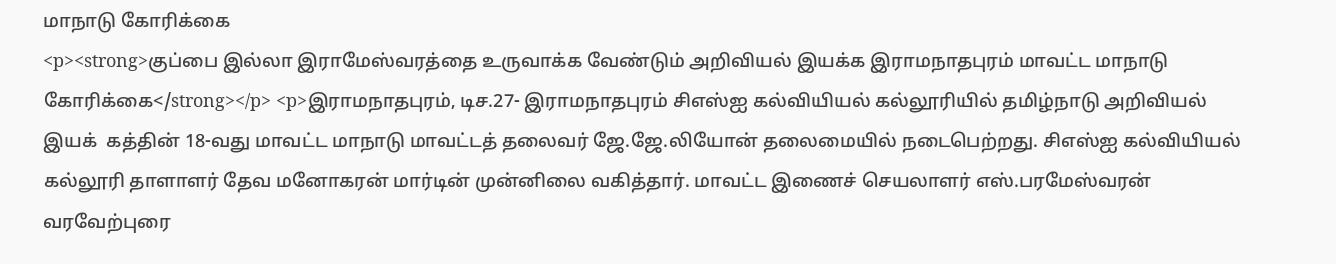மாநாடு கோரிக்கை
<p><strong>குப்பை இல்லா இராமேஸ்வரத்தை உருவாக்க வேண்டும் அறிவியல் இயக்க இராமநாதபுரம் மாவட்ட மாநாடு கோரிக்கை</strong></p> <p>இராமநாதபுரம், டிச.27- இராமநாதபுரம் சிஎஸ்ஐ கல்வியியல் கல்லூரியில் தமிழ்நாடு அறிவியல் இயக்  கத்தின் 18-வது மாவட்ட மாநாடு மாவட்டத் தலைவர் ஜே.ஜே.லியோன் தலைமையில் நடைபெற்றது. சிஎஸ்ஐ கல்வியியல் கல்லூரி தாளாளர் தேவ மனோகரன் மார்டின் முன்னிலை வகித்தார். மாவட்ட இணைச் செயலாளர் எஸ்.பரமேஸ்வரன் வரவேற்புரை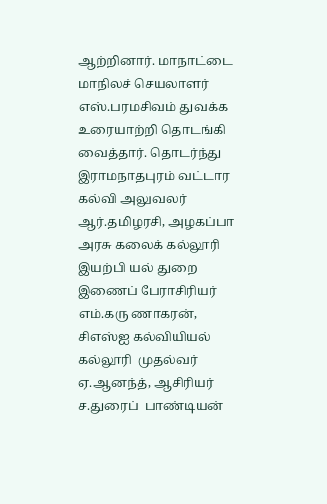ஆற்றினார். மாநாட்டை மாநிலச் செயலாளர் எஸ்.பரமசிவம் துவக்க உரையாற்றி தொடங்கி வைத்தார். தொடர்ந்து இராமநாதபுரம் வட்டார கல்வி அலுவலர் ஆர்.தமிழரசி, அழகப்பா அரசு கலைக் கல்லூரி இயற்பி யல் துறை இணைப் பேராசிரியர் எம்.கரு ணாகரன், சிஎஸ்ஐ கல்வியியல் கல்லூரி  முதல்வர் ஏ.ஆனந்த், ஆசிரியர் ச.துரைப்  பாண்டியன்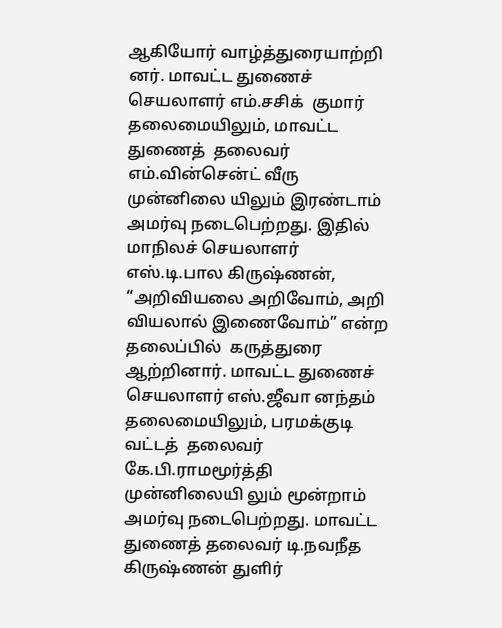ஆகியோர் வாழ்த்துரையாற்றி னர். மாவட்ட துணைச் செயலாளர் எம்.சசிக்  குமார் தலைமையிலும், மாவட்ட துணைத்  தலைவர் எம்.வின்சென்ட் வீரு முன்னிலை யிலும் இரண்டாம் அமர்வு நடைபெற்றது. இதில் மாநிலச் செயலாளர் எஸ்.டி.பால கிருஷ்ணன், “அறிவியலை அறிவோம், அறி வியலால் இணைவோம்” என்ற தலைப்பில்  கருத்துரை ஆற்றினார். மாவட்ட துணைச் செயலாளர் எஸ்.ஜீவா னந்தம் தலைமையிலும், பரமக்குடி வட்டத்  தலைவர் கே.பி.ராமமூர்த்தி முன்னிலையி லும் மூன்றாம் அமர்வு நடைபெற்றது. மாவட்ட துணைத் தலைவர் டி.நவநீத கிருஷ்ணன் துளிர்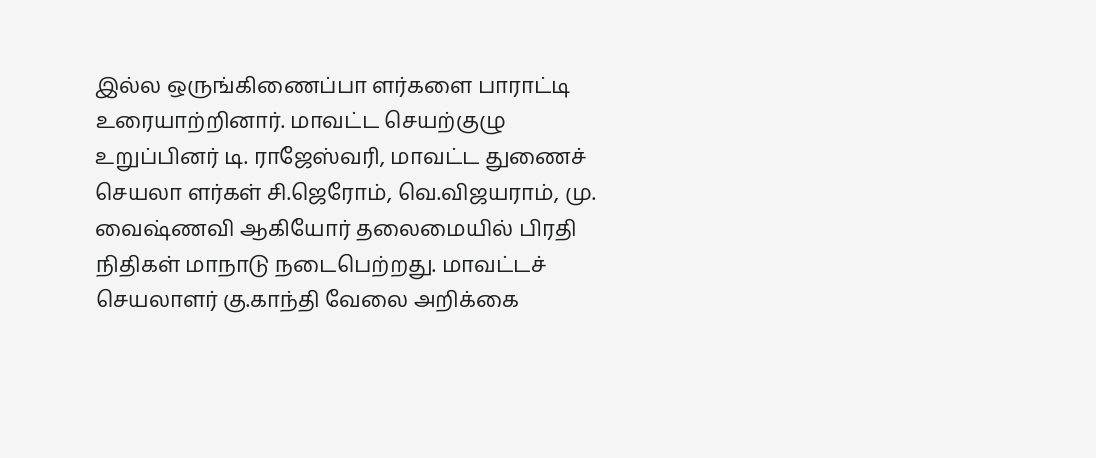இல்ல ஒருங்கிணைப்பா ளர்களை பாராட்டி உரையாற்றினார். மாவட்ட செயற்குழு உறுப்பினர் டி. ராஜேஸ்வரி, மாவட்ட துணைச் செயலா ளர்கள் சி.ஜெரோம், வெ.விஜயராம், மு. வைஷ்ணவி ஆகியோர் தலைமையில் பிரதி நிதிகள் மாநாடு நடைபெற்றது. மாவட்டச்  செயலாளர் கு.காந்தி வேலை அறிக்கை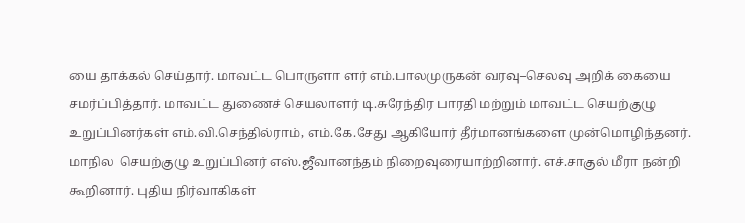யை தாக்கல் செய்தார். மாவட்ட பொருளா ளர் எம்.பாலமுருகன் வரவு–செலவு அறிக் கையை சமர்ப்பித்தார். மாவட்ட துணைச் செயலாளர் டி.சுரேந்திர பாரதி மற்றும் மாவட்ட செயற்குழு உறுப்பினர்கள் எம்.வி.செந்தில்ராம், எம்.கே.சேது ஆகியோர் தீர்மானங்களை முன்மொழிந்தனர். மாநில  செயற்குழு உறுப்பினர் எஸ்.ஜீவானந்தம் நிறைவுரையாற்றினார். எச்.சாகுல் மீரா நன்றி கூறினார். புதிய நிர்வாகிகள்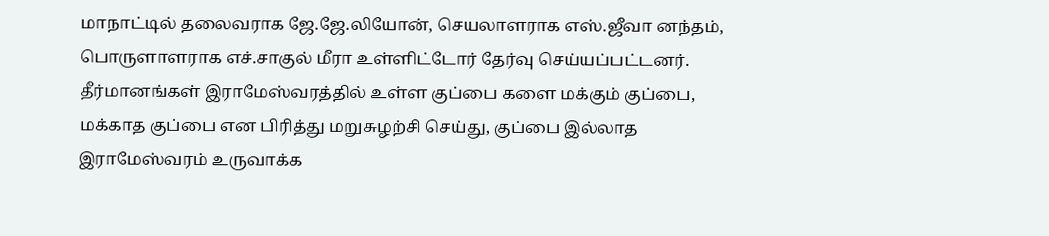மாநாட்டில் தலைவராக ஜே.ஜே.லியோன், செயலாளராக எஸ்.ஜீவா னந்தம், பொருளாளராக எச்.சாகுல் மீரா உள்ளிட்டோர் தேர்வு செய்யப்பட்டனர். தீர்மானங்கள் இராமேஸ்வரத்தில் உள்ள குப்பை களை மக்கும் குப்பை, மக்காத குப்பை என பிரித்து மறுசுழற்சி செய்து, குப்பை இல்லாத இராமேஸ்வரம் உருவாக்க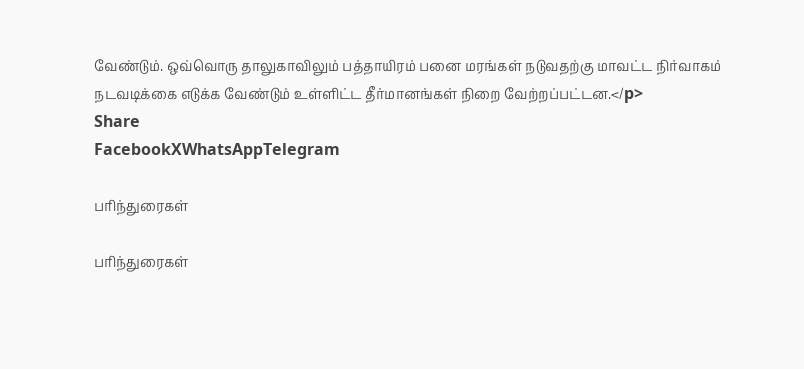வேண்டும். ஒவ்வொரு தாலுகாவிலும் பத்தாயிரம் பனை மரங்கள் நடுவதற்கு மாவட்ட நிர்வாகம் நடவடிக்கை எடுக்க வேண்டும் உள்ளிட்ட தீர்மானங்கள் நிறை வேற்றப்பட்டன.</p>
Share
FacebookXWhatsAppTelegram

பரிந்துரைகள்

பரிந்துரைகள்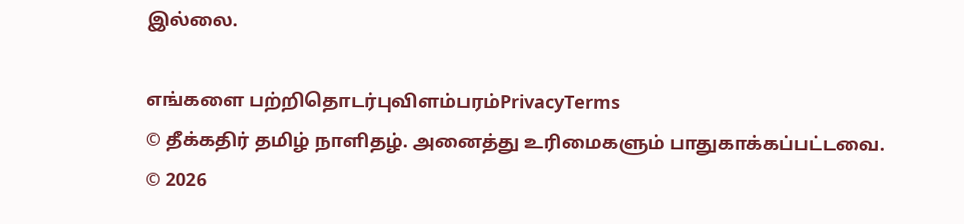இல்லை.

எங்களை பற்றிதொடர்புவிளம்பரம்PrivacyTerms
© தீக்கதிர் தமிழ் நாளிதழ். அனைத்து உரிமைகளும் பாதுகாக்கப்பட்டவை.
© 2026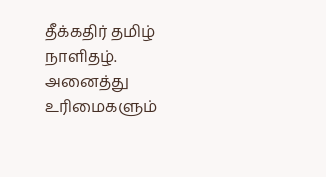தீக்கதிர் தமிழ் நாளிதழ். அனைத்து உரிமைகளும்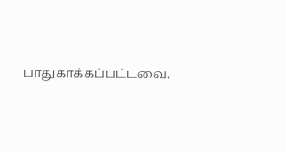பாதுகாக்கப்பட்டவை.